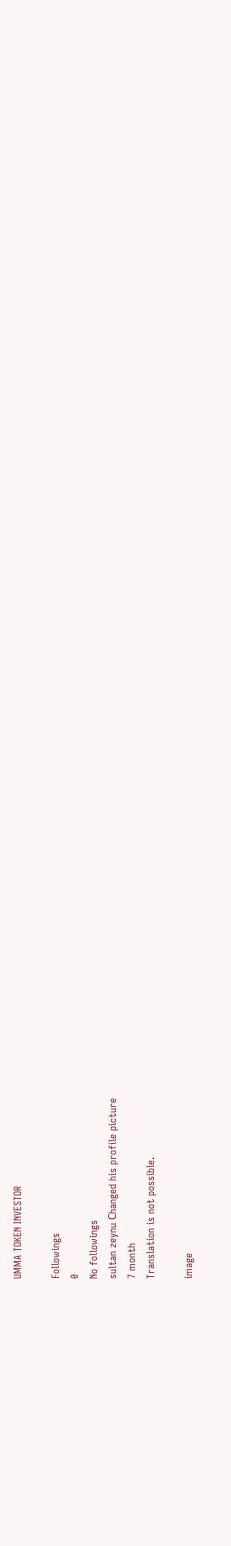UMMA TOKEN INVESTOR

Followings
0
No followings
sultan zeynu Сhanged his profile picture
7 month
Translation is not possible.

image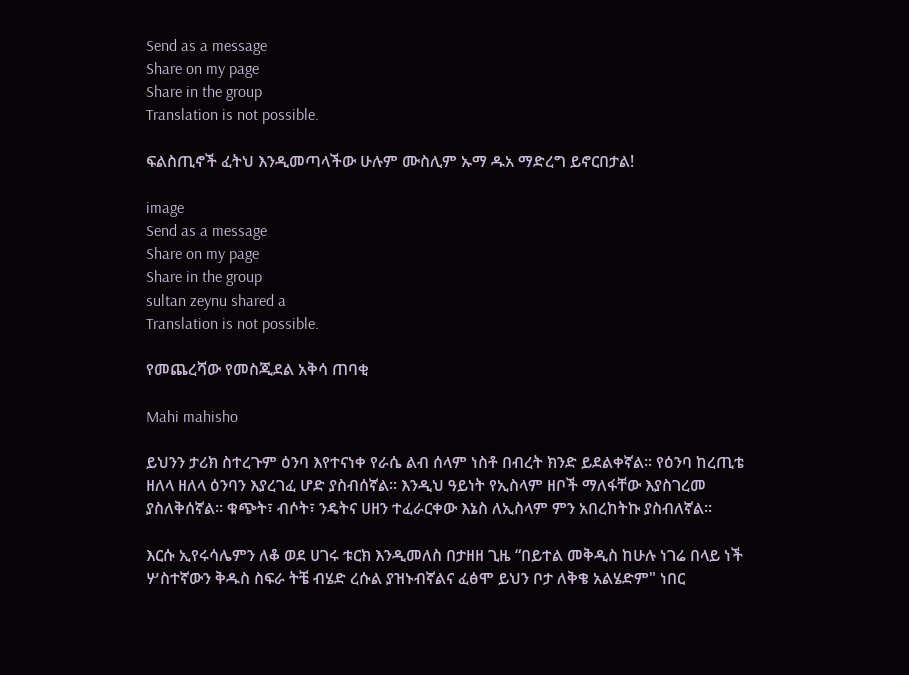Send as a message
Share on my page
Share in the group
Translation is not possible.

ፍልስጢኖች ፈትህ እንዲመጣላችው ሁሉም ሙስሊም ኡማ ዱአ ማድረግ ይኖርበታል!

image
Send as a message
Share on my page
Share in the group
sultan zeynu shared a
Translation is not possible.

የመጨረሻው የመስጂደል አቅሳ ጠባቂ

Mahi mahisho

ይህንን ታሪክ ስተረጉም ዕንባ እየተናነቀ የራሴ ልብ ሰላም ነስቶ በብረት ክንድ ይደልቀኛል። የዕንባ ከረጢቴ ዘለላ ዘለላ ዕንባን እያረገፈ ሆድ ያስብሰኛል። እንዲህ ዓይነት የኢስላም ዘቦች ማለፋቸው እያስገረመ ያስለቅሰኛል። ቁጭት፣ ብሶት፣ ንዴትና ሀዘን ተፈራርቀው እኔስ ለኢስላም ምን አበረከትኩ ያስብለኛል።

እርሱ ኢየሩሳሌምን ለቆ ወደ ሀገሩ ቱርክ እንዲመለስ በታዘዘ ጊዜ “በይተል መቅዲስ ከሁሉ ነገሬ በላይ ነች ሦስተኛውን ቅዱስ ስፍራ ትቼ ብሄድ ረሱል ያዝኑብኛልና ፈፅሞ ይህን ቦታ ለቅቄ አልሄድም" ነበር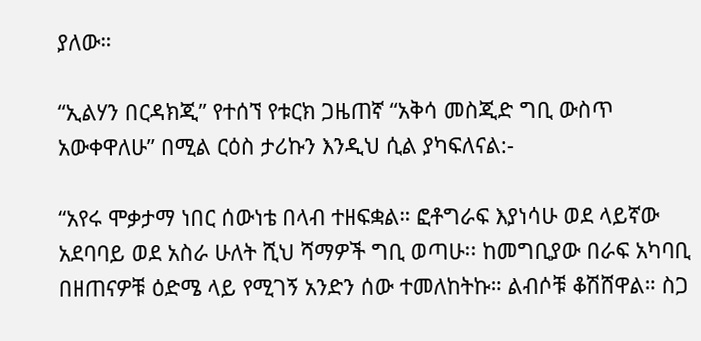ያለው።

“ኢልሃን በርዳክጂ” የተሰኘ የቱርክ ጋዜጠኛ “አቅሳ መስጂድ ግቢ ውስጥ አውቀዋለሁ” በሚል ርዕስ ታሪኩን እንዲህ ሲል ያካፍለናል:-

“አየሩ ሞቃታማ ነበር ሰውነቴ በላብ ተዘፍቋል። ፎቶግራፍ እያነሳሁ ወደ ላይኛው አደባባይ ወደ አስራ ሁለት ሺህ ሻማዎች ግቢ ወጣሁ፡፡ ከመግቢያው በራፍ አካባቢ በዘጠናዎቹ ዕድሜ ላይ የሚገኝ አንድን ሰው ተመለከትኩ። ልብሶቹ ቆሽሸዋል። ስጋ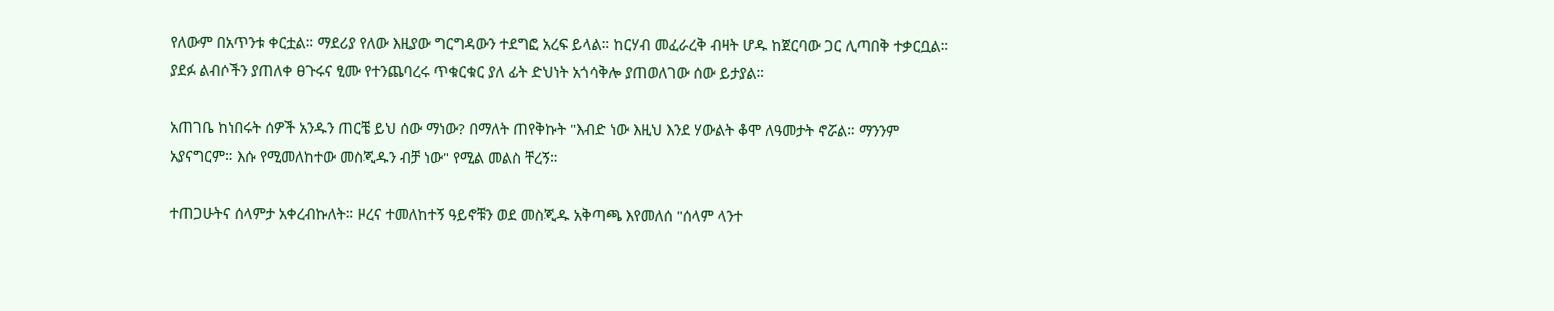የለውም በአጥንቱ ቀርቷል። ማደሪያ የለው እዚያው ግርግዳውን ተደግፎ አረፍ ይላል። ከርሃብ መፈራረቅ ብዛት ሆዱ ከጀርባው ጋር ሊጣበቅ ተቃርቧል። ያደፉ ልብሶችን ያጠለቀ ፀጉሩና ፂሙ የተንጨባረሩ ጥቁርቁር ያለ ፊት ድህነት አጎሳቅሎ ያጠወለገው ሰው ይታያል።

አጠገቤ ከነበሩት ሰዎች አንዱን ጠርቼ ይህ ሰው ማነው? በማለት ጠየቅኩት "እብድ ነው እዚህ እንደ ሃውልት ቆሞ ለዓመታት ኖሯል። ማንንም አያናግርም። እሱ የሚመለከተው መስጂዱን ብቻ ነው" የሚል መልስ ቸረኝ።

ተጠጋሁትና ሰላምታ አቀረብኩለት። ዞረና ተመለከተኝ ዓይኖቹን ወደ መስጂዱ አቅጣጫ እየመለሰ "ሰላም ላንተ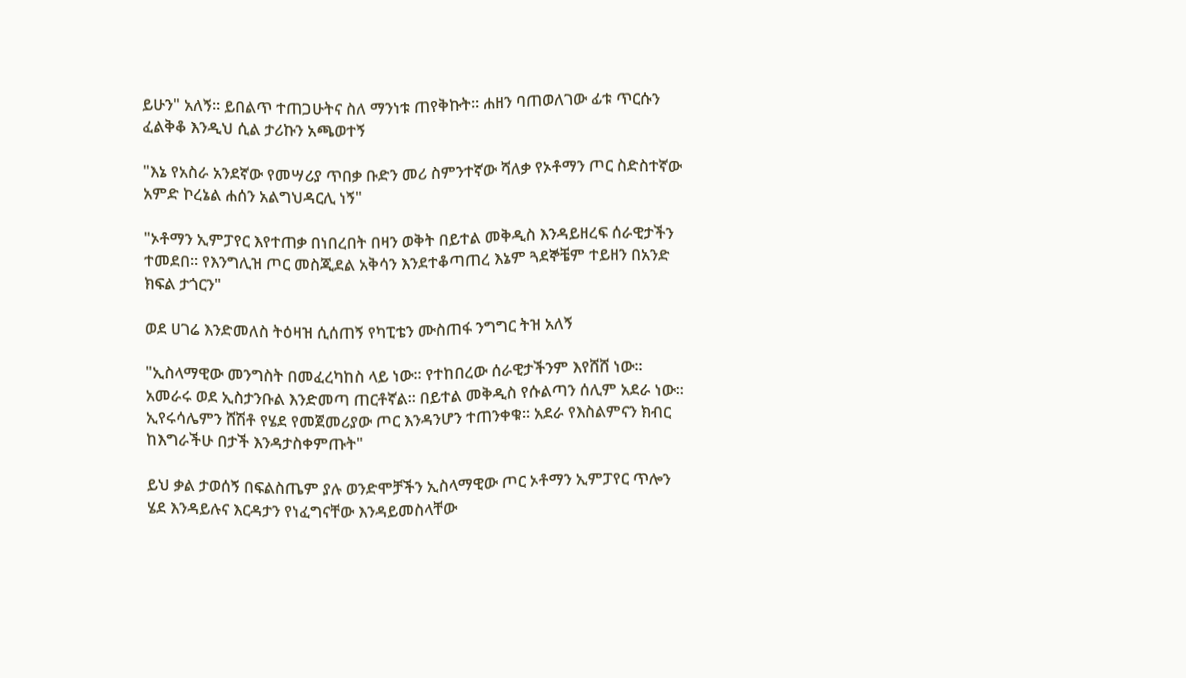ይሁን" አለኝ። ይበልጥ ተጠጋሁትና ስለ ማንነቱ ጠየቅኩት፡፡ ሐዘን ባጠወለገው ፊቱ ጥርሱን ፈልቅቆ እንዲህ ሲል ታሪኩን አጫወተኝ

"እኔ የአስራ አንደኛው የመሣሪያ ጥበቃ ቡድን መሪ ስምንተኛው ሻለቃ የኦቶማን ጦር ስድስተኛው አምድ ኮረኔል ሐሰን አልግህዳርሊ ነኝ"

"ኦቶማን ኢምፓየር እየተጠቃ በነበረበት በዛን ወቅት በይተል መቅዲስ እንዳይዘረፍ ሰራዊታችን ተመደበ፡፡ የእንግሊዝ ጦር መስጂደል አቅሳን እንደተቆጣጠረ እኔም ጓደኞቼም ተይዘን በአንድ ክፍል ታጎርን"

ወደ ሀገሬ እንድመለስ ትዕዛዝ ሲሰጠኝ የካፒቴን ሙስጠፋ ንግግር ትዝ አለኝ

"ኢስላማዊው መንግስት በመፈረካከስ ላይ ነው። የተከበረው ሰራዊታችንም እየሸሸ ነው። አመራሩ ወደ ኢስታንቡል እንድመጣ ጠርቶኛል። በይተል መቅዲስ የሱልጣን ሰሊም አደራ ነው። ኢየሩሳሌምን ሸሽቶ የሄደ የመጀመሪያው ጦር እንዳንሆን ተጠንቀቁ፡፡ አደራ የእስልምናን ክብር ከእግራችሁ በታች እንዳታስቀምጡት"

ይህ ቃል ታወሰኝ በፍልስጤም ያሉ ወንድሞቻችን ኢስላማዊው ጦር ኦቶማን ኢምፓየር ጥሎን ሄደ እንዳይሉና እርዳታን የነፈግናቸው እንዳይመስላቸው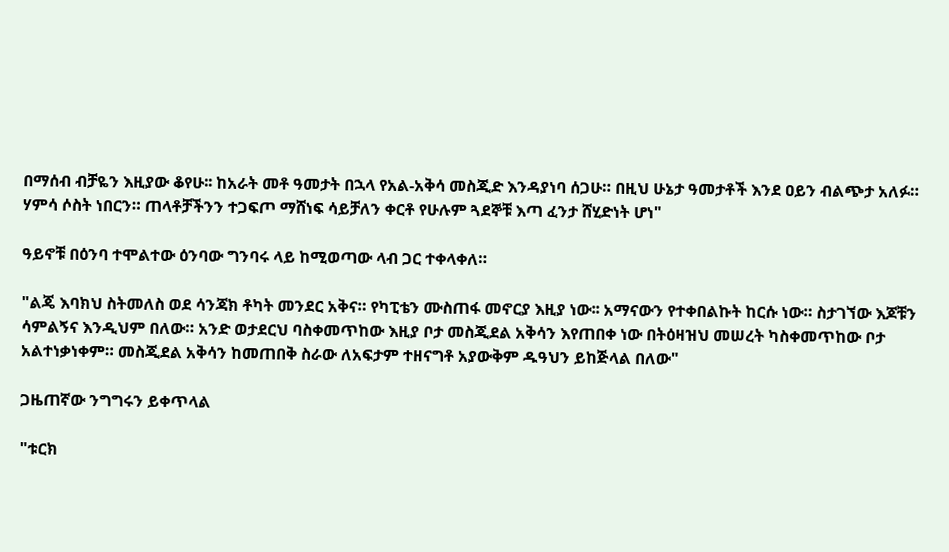በማሰብ ብቻዬን እዚያው ቆየሁ፡፡ ከአራት መቶ ዓመታት በኋላ የአል-አቅሳ መስጂድ እንዳያነባ ሰጋሁ። በዚህ ሁኔታ ዓመታቶች እንደ ዐይን ብልጭታ አለፉ። ሃምሳ ሶስት ነበርን። ጠላቶቻችንን ተጋፍጦ ማሸነፍ ሳይቻለን ቀርቶ የሁሉም ጓደኞቹ እጣ ፈንታ ሸሂድነት ሆነ"

ዓይኖቹ በዕንባ ተሞልተው ዕንባው ግንባሩ ላይ ከሚወጣው ላብ ጋር ተቀላቀለ።

"ልጄ እባክህ ስትመለስ ወደ ሳንጃክ ቶካት መንደር አቅና። የካፒቴን ሙስጠፋ መኖርያ እዚያ ነው፡፡ አማናውን የተቀበልኩት ከርሱ ነው። ስታገኘው እጆቹን ሳምልኝና እንዲህም በለው። አንድ ወታደርህ ባስቀመጥከው እዚያ ቦታ መስጂደል አቅሳን እየጠበቀ ነው በትዕዛዝህ መሠረት ካስቀመጥከው ቦታ አልተነቃነቀም። መስጂደል አቅሳን ከመጠበቅ ስራው ለአፍታም ተዘናግቶ አያውቅም ዱዓህን ይከጅላል በለው"

ጋዜጠኛው ንግግሩን ይቀጥላል

"ቱርክ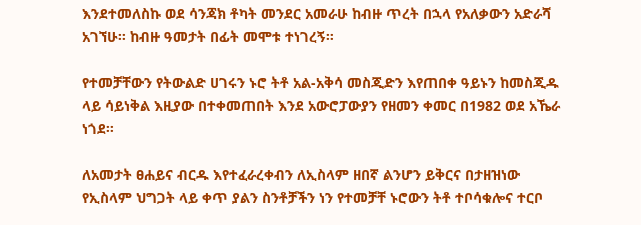እንደተመለስኩ ወደ ሳንጃክ ቶካት መንደር አመራሁ ከብዙ ጥረት በኋላ የአለቃውን አድራሻ አገኘሁ፡፡ ከብዙ ዓመታት በፊት መሞቱ ተነገረኝ።

የተመቻቸውን የትውልድ ሀገሩን ኑሮ ትቶ አል-አቅሳ መስጂድን እየጠበቀ ዓይኑን ከመስጂዱ ላይ ሳይነቅል እዚያው በተቀመጠበት እንደ አውሮፓውያን የዘመን ቀመር በ1982 ወደ አኼራ ነጎደ፡፡

ለአመታት ፀሐይና ብርዱ እየተፈራረቀብን ለኢስላም ዘበኛ ልንሆን ይቅርና በታዘዝነው የኢስላም ህግጋት ላይ ቀጥ ያልን ስንቶቻችን ነን የተመቻቸ ኑሮውን ትቶ ተቦሳቁሎና ተርቦ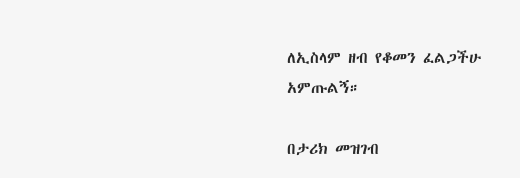ለኢስላም ዘብ የቆመን ፈልጋችሁ አምጡልኝ።

በታሪክ መዝገብ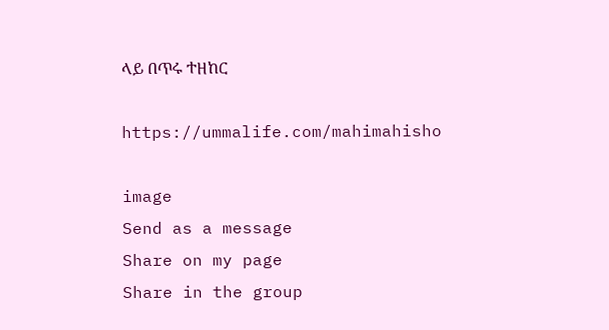ላይ በጥሩ ተዘከር

https://ummalife.com/mahimahisho

image
Send as a message
Share on my page
Share in the group